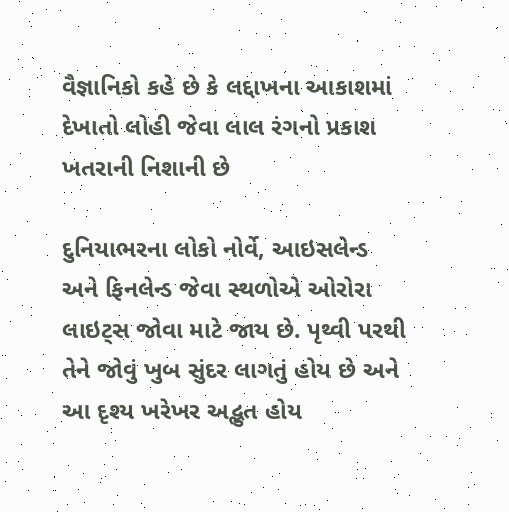વૈજ્ઞાનિકો કહે છે કે લદ્દાખના આકાશમાં દેખાતો લોહી જેવા લાલ રંગનો પ્રકાશ ખતરાની નિશાની છે

દુનિયાભરના લોકો નોર્વે, આઇસલેન્ડ અને ફિનલેન્ડ જેવા સ્થળોએ ઓરોરા લાઇટ્સ જોવા માટે જાય છે. પૃથ્વી પરથી તેને જોવું ખુબ સુંદર લાગતું હોય છે અને આ દૃશ્ય ખરેખર અદ્ભુત હોય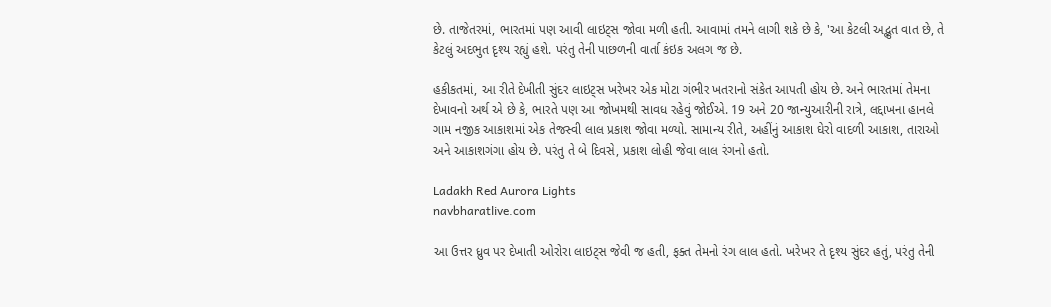છે. તાજેતરમાં, ભારતમાં પણ આવી લાઇટ્સ જોવા મળી હતી. આવામાં તમને લાગી શકે છે કે, 'આ કેટલી અદ્ભુત વાત છે, તે કેટલું અદભુત દૃશ્ય રહ્યું હશે. પરંતુ તેની પાછળની વાર્તા કંઇક અલગ જ છે.

હકીકતમાં, આ રીતે દેખીતી સુંદર લાઇટ્સ ખરેખર એક મોટા ગંભીર ખતરાનો સંકેત આપતી હોય છે. અને ભારતમાં તેમના દેખાવનો અર્થ એ છે કે, ભારતે પણ આ જોખમથી સાવધ રહેવું જોઈએ. 19 અને 20 જાન્યુઆરીની રાત્રે, લદ્દાખના હાનલે ગામ નજીક આકાશમાં એક તેજસ્વી લાલ પ્રકાશ જોવા મળ્યો. સામાન્ય રીતે, અહીંનું આકાશ ઘેરો વાદળી આકાશ, તારાઓ અને આકાશગંગા હોય છે. પરંતુ તે બે દિવસે, પ્રકાશ લોહી જેવા લાલ રંગનો હતો.

Ladakh Red Aurora Lights
navbharatlive.com

આ ઉત્તર ધ્રુવ પર દેખાતી ઓરોરા લાઇટ્સ જેવી જ હતી, ફક્ત તેમનો રંગ લાલ હતો. ખરેખર તે દૃશ્ય સુંદર હતું, પરંતુ તેની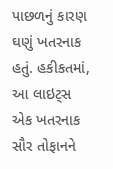પાછળનું કારણ ઘણું ખતરનાક હતું. હકીકતમાં, આ લાઇટ્સ એક ખતરનાક સૌર તોફાનને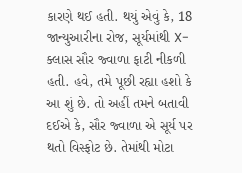કારણે થઈ હતી. થયું એવું કે, 18 જાન્યુઆરીના રોજ, સૂર્યમાંથી X-ક્લાસ સૌર જ્વાળા ફાટી નીકળી હતી. હવે, તમે પૂછી રહ્યા હશો કે આ શું છે. તો અહીં તમને બતાવી દઈએ કે, સૌર જ્વાળા એ સૂર્ય પર થતો વિસ્ફોટ છે. તેમાંથી મોટા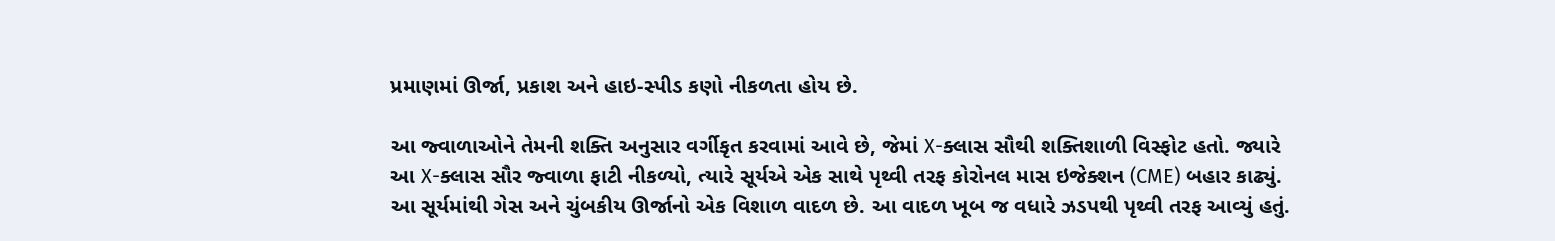પ્રમાણમાં ઊર્જા, પ્રકાશ અને હાઇ-સ્પીડ કણો નીકળતા હોય છે.

આ જ્વાળાઓને તેમની શક્તિ અનુસાર વર્ગીકૃત કરવામાં આવે છે, જેમાં X-ક્લાસ સૌથી શક્તિશાળી વિસ્ફોટ હતો. જ્યારે આ X-ક્લાસ સૌર જ્વાળા ફાટી નીકળ્યો, ત્યારે સૂર્યએ એક સાથે પૃથ્વી તરફ કોરોનલ માસ ઇજેક્શન (CME) બહાર કાઢ્યું. આ સૂર્યમાંથી ગેસ અને ચુંબકીય ઊર્જાનો એક વિશાળ વાદળ છે. આ વાદળ ખૂબ જ વધારે ઝડપથી પૃથ્વી તરફ આવ્યું હતું.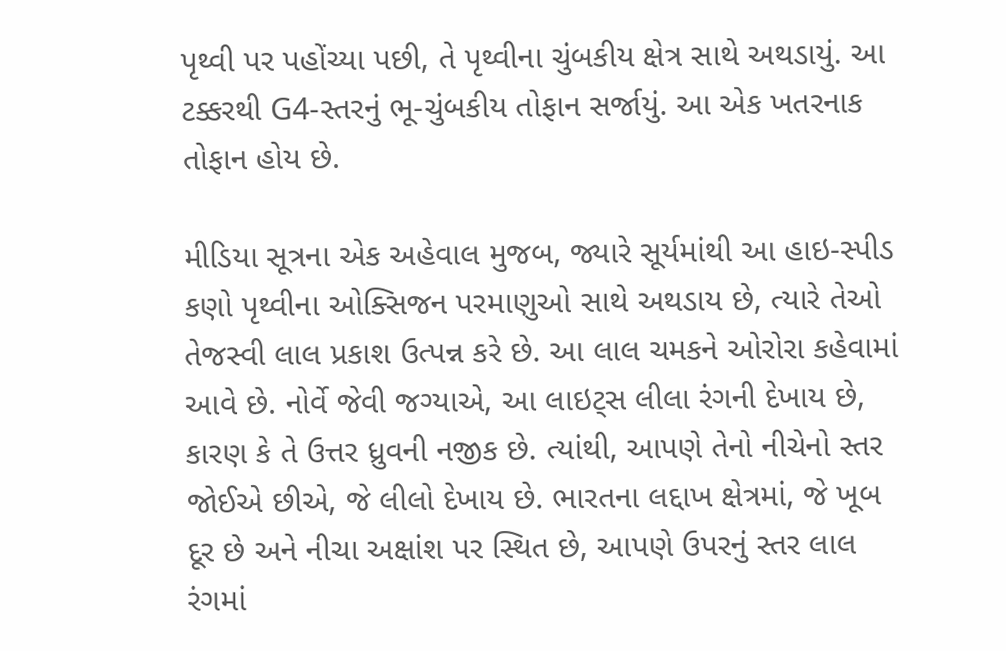પૃથ્વી પર પહોંચ્યા પછી, તે પૃથ્વીના ચુંબકીય ક્ષેત્ર સાથે અથડાયું. આ ટક્કરથી G4-સ્તરનું ભૂ-ચુંબકીય તોફાન સર્જાયું. આ એક ખતરનાક તોફાન હોય છે.

મીડિયા સૂત્રના એક અહેવાલ મુજબ, જ્યારે સૂર્યમાંથી આ હાઇ-સ્પીડ કણો પૃથ્વીના ઓક્સિજન પરમાણુઓ સાથે અથડાય છે, ત્યારે તેઓ તેજસ્વી લાલ પ્રકાશ ઉત્પન્ન કરે છે. આ લાલ ચમકને ઓરોરા કહેવામાં આવે છે. નોર્વે જેવી જગ્યાએ, આ લાઇટ્સ લીલા રંગની દેખાય છે, કારણ કે તે ઉત્તર ધ્રુવની નજીક છે. ત્યાંથી, આપણે તેનો નીચેનો સ્તર જોઈએ છીએ, જે લીલો દેખાય છે. ભારતના લદ્દાખ ક્ષેત્રમાં, જે ખૂબ દૂર છે અને નીચા અક્ષાંશ પર સ્થિત છે, આપણે ઉપરનું સ્તર લાલ રંગમાં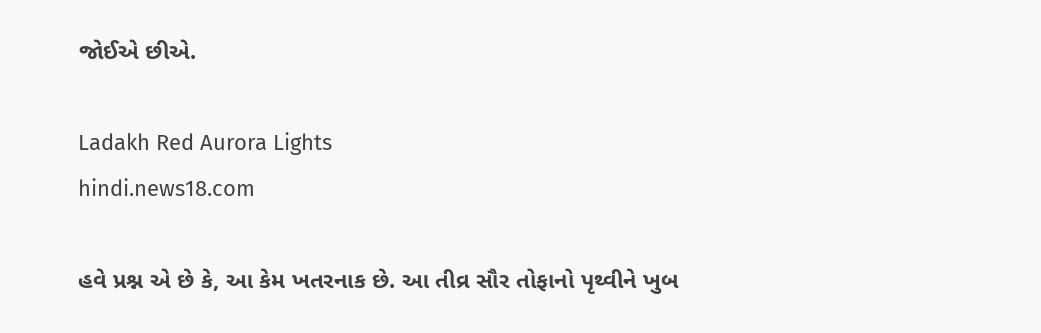જોઈએ છીએ.

Ladakh Red Aurora Lights
hindi.news18.com

હવે પ્રશ્ન એ છે કે, આ કેમ ખતરનાક છે. આ તીવ્ર સૌર તોફાનો પૃથ્વીને ખુબ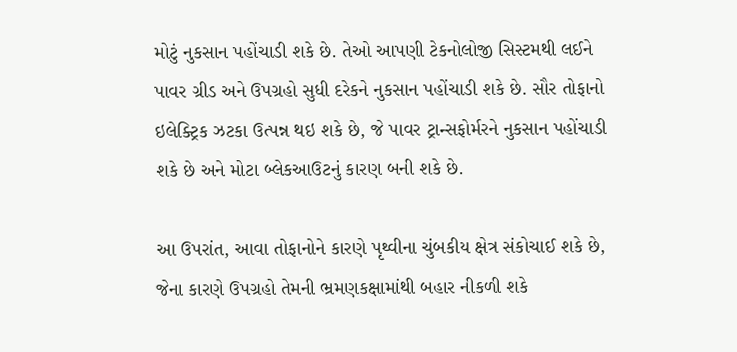મોટું નુકસાન પહોંચાડી શકે છે. તેઓ આપણી ટેકનોલોજી સિસ્ટમથી લઈને પાવર ગ્રીડ અને ઉપગ્રહો સુધી દરેકને નુકસાન પહોંચાડી શકે છે. સૌર તોફાનો ઇલેક્ટ્રિક ઝટકા ઉત્પન્ન થઇ શકે છે, જે પાવર ટ્રાન્સફોર્મરને નુકસાન પહોંચાડી શકે છે અને મોટા બ્લેકઆઉટનું કારણ બની શકે છે.

આ ઉપરાંત, આવા તોફાનોને કારણે પૃથ્વીના ચુંબકીય ક્ષેત્ર સંકોચાઈ શકે છે, જેના કારણે ઉપગ્રહો તેમની ભ્રમણકક્ષામાંથી બહાર નીકળી શકે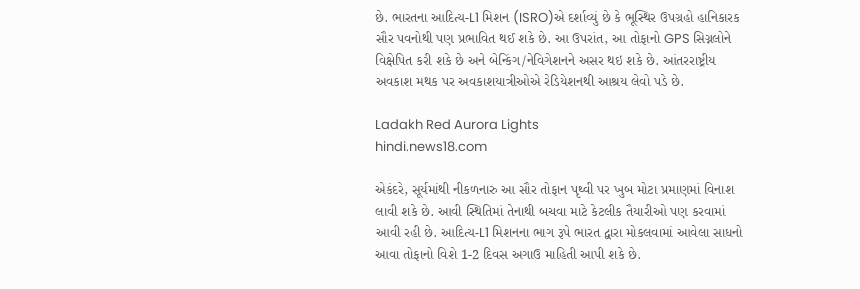છે. ભારતના આદિત્ય-L1 મિશન (ISRO)એ દર્શાવ્યું છે કે ભૂસ્થિર ઉપગ્રહો હાનિકારક સૌર પવનોથી પણ પ્રભાવિત થઈ શકે છે. આ ઉપરાંત, આ તોફાનો GPS સિગ્નલોને વિક્ષેપિત કરી શકે છે અને બેન્કિંગ/નેવિગેશનને અસર થઇ શકે છે. આંતરરાષ્ટ્રીય અવકાશ મથક પર અવકાશયાત્રીઓએ રેડિયેશનથી આશ્રય લેવો પડે છે.

Ladakh Red Aurora Lights
hindi.news18.com

એકંદરે, સૂર્યમાંથી નીકળનારુ આ સૌર તોફાન પૃથ્વી પર ખુબ મોટા પ્રમાણમાં વિનાશ લાવી શકે છે. આવી સ્થિતિમાં તેનાથી બચવા માટે કેટલીક તૈયારીઓ પણ કરવામાં આવી રહી છે. આદિત્ય-L1 મિશનના ભાગ રૂપે ભારત દ્વારા મોકલવામાં આવેલા સાધનો આવા તોફાનો વિશે 1-2 દિવસ અગાઉ માહિતી આપી શકે છે.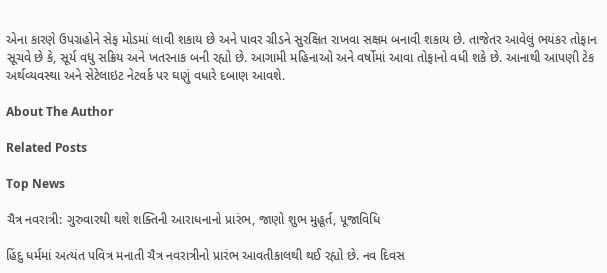એના કારણે ઉપગ્રહોને સેફ મોડમાં લાવી શકાય છે અને પાવર ગ્રીડને સુરક્ષિત રાખવા સક્ષમ બનાવી શકાય છે. તાજેતર આવેલું ભયંકર તોફાન સૂચવે છે કે, સૂર્ય વધુ સક્રિય અને ખતરનાક બની રહ્યો છે. આગામી મહિનાઓ અને વર્ષોમાં આવા તોફાનો વધી શકે છે. આનાથી આપણી ટેક અર્થવ્યવસ્થા અને સેટેલાઇટ નેટવર્ક પર ઘણું વધારે દબાણ આવશે.

About The Author

Related Posts

Top News

ચૈત્ર નવરાત્રી: ગુરુવારથી થશે શક્તિની આરાધનાનો પ્રારંભ, જાણો શુભ મુહૂર્ત, પૂજાવિધિ

હિંદુ ધર્મમાં અત્યંત પવિત્ર મનાતી ચૈત્ર નવરાત્રીનો પ્રારંભ આવતીકાલથી થઈ રહ્યો છે. નવ દિવસ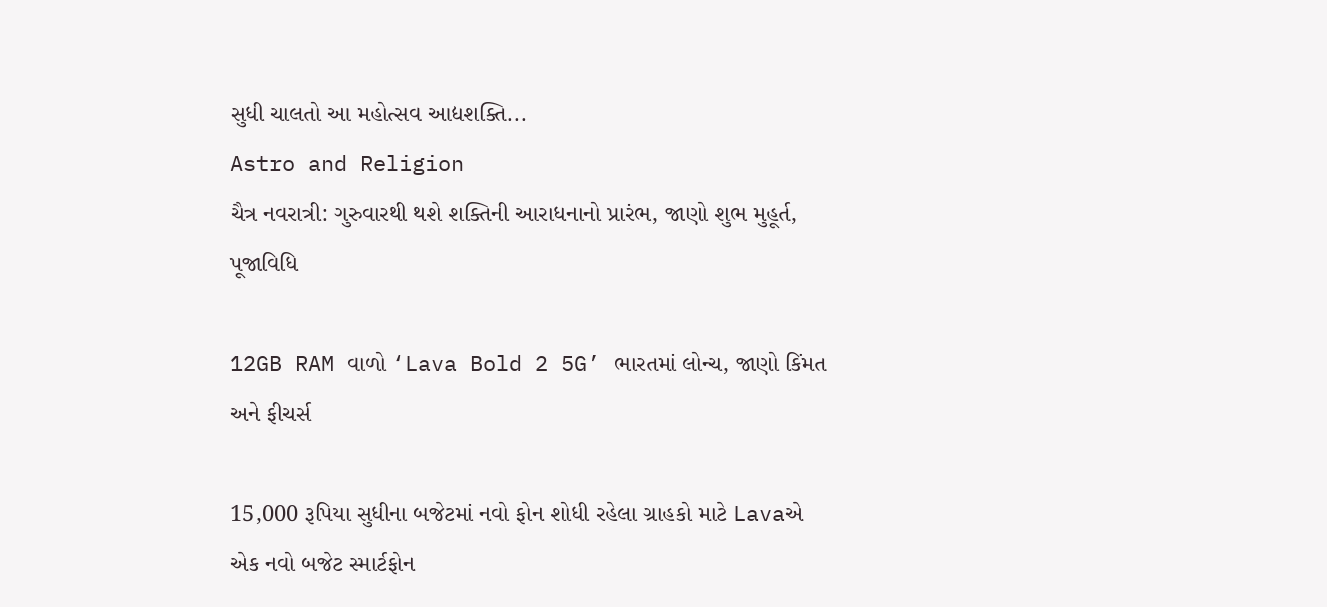સુધી ચાલતો આ મહોત્સવ આદ્યશક્તિ...
Astro and Religion
ચૈત્ર નવરાત્રી: ગુરુવારથી થશે શક્તિની આરાધનાનો પ્રારંભ, જાણો શુભ મુહૂર્ત, પૂજાવિધિ

12GB RAM વાળો ‘Lava Bold 2 5G’ ભારતમાં લોન્ચ, જાણો કિંમત અને ફીચર્સ

15,000 રૂપિયા સુધીના બજેટમાં નવો ફોન શોધી રહેલા ગ્રાહકો માટે Lavaએ એક નવો બજેટ સ્માર્ટફોન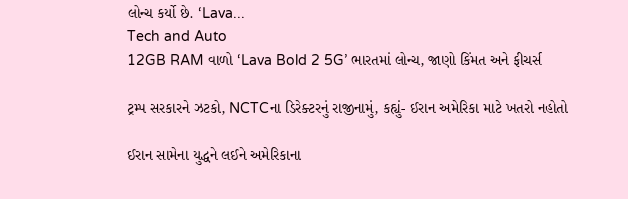લોન્ચ કર્યો છે. ‘Lava...
Tech and Auto
12GB RAM વાળો ‘Lava Bold 2 5G’ ભારતમાં લોન્ચ, જાણો કિંમત અને ફીચર્સ

ટ્રમ્પ સરકારને ઝટકો, NCTCના ડિરેક્ટરનું રાજીનામું, કહ્યું- ઈરાન અમેરિકા માટે ખતરો નહોતો

ઈરાન સામેના યુદ્ધને લઈને અમેરિકાના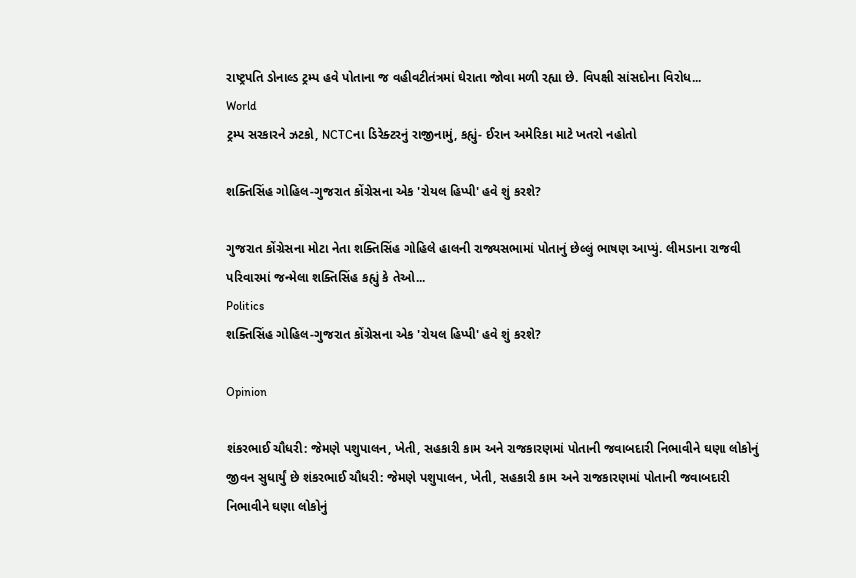રાષ્ટ્રપતિ ડોનાલ્ડ ટ્રમ્પ હવે પોતાના જ વહીવટીતંત્રમાં ઘેરાતા જોવા મળી રહ્યા છે. વિપક્ષી સાંસદોના વિરોધ...
World
ટ્રમ્પ સરકારને ઝટકો, NCTCના ડિરેક્ટરનું રાજીનામું, કહ્યું- ઈરાન અમેરિકા માટે ખતરો નહોતો

શક્તિસિંહ ગોહિલ-ગુજરાત કોંગ્રેસના એક 'રોયલ હિપ્પી' હવે શું કરશે?

ગુજરાત કોંગ્રેસના મોટા નેતા શક્તિસિંહ ગોહિલે હાલની રાજ્યસભામાં પોતાનું છેલ્લું ભાષણ આપ્યું. લીમડાના રાજવી પરિવારમાં જન્મેલા શક્તિસિંહ કહ્યું કે તેઓ...
Politics
શક્તિસિંહ ગોહિલ-ગુજરાત કોંગ્રેસના એક 'રોયલ હિપ્પી' હવે શું કરશે?

Opinion

શંકરભાઈ ચૌધરી: જેમણે પશુપાલન, ખેતી, સહકારી કામ અને રાજકારણમાં પોતાની જવાબદારી નિભાવીને ઘણા લોકોનું જીવન સુધાર્યું છે શંકરભાઈ ચૌધરી: જેમણે પશુપાલન, ખેતી, સહકારી કામ અને રાજકારણમાં પોતાની જવાબદારી નિભાવીને ઘણા લોકોનું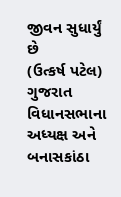જીવન સુધાર્યું છે
(ઉત્કર્ષ પટેલ) ગુજરાત વિધાનસભાના અધ્યક્ષ અને બનાસકાંઠા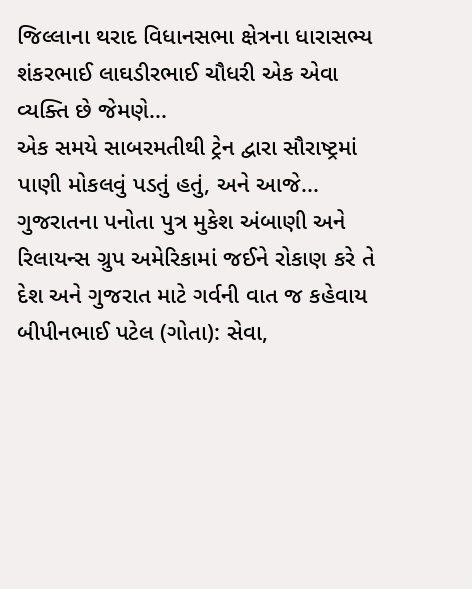જિલ્લાના થરાદ વિધાનસભા ક્ષેત્રના ધારાસભ્ય શંકરભાઈ લાઘડીરભાઈ ચૌધરી એક એવા વ્યક્તિ છે જેમણે...
એક સમયે સાબરમતીથી ટ્રેન દ્વારા સૌરાષ્ટ્રમાં પાણી મોકલવું પડતું હતું, અને આજે...
ગુજરાતના પનોતા પુત્ર મુકેશ અંબાણી અને રિલાયન્સ ગ્રુપ અમેરિકામાં જઈને રોકાણ કરે તે દેશ અને ગુજરાત માટે ગર્વની વાત જ કહેવાય
બીપીનભાઈ પટેલ (ગોતા): સેવા,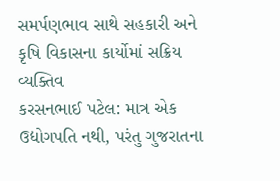સમર્પણભાવ સાથે સહકારી અને કૃષિ વિકાસના કાર્યોમાં સક્રિય વ્યક્તિવ
કરસનભાઈ પટેલ: માત્ર એક ઉદ્યોગપતિ નથી, પરંતુ ગુજરાતના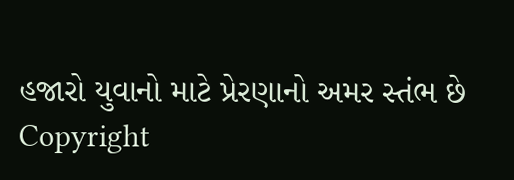હજારો યુવાનો માટે પ્રેરણાનો અમર સ્તંભ છે
Copyright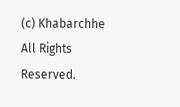(c) Khabarchhe All Rights Reserved.